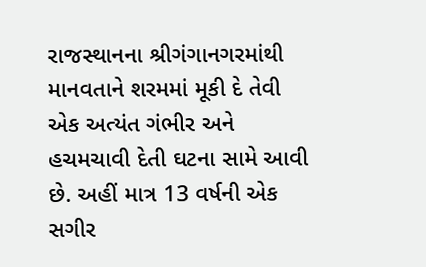રાજસ્થાનના શ્રીગંગાનગરમાંથી માનવતાને શરમમાં મૂકી દે તેવી એક અત્યંત ગંભીર અને હચમચાવી દેતી ઘટના સામે આવી છે. અહીં માત્ર 13 વર્ષની એક સગીર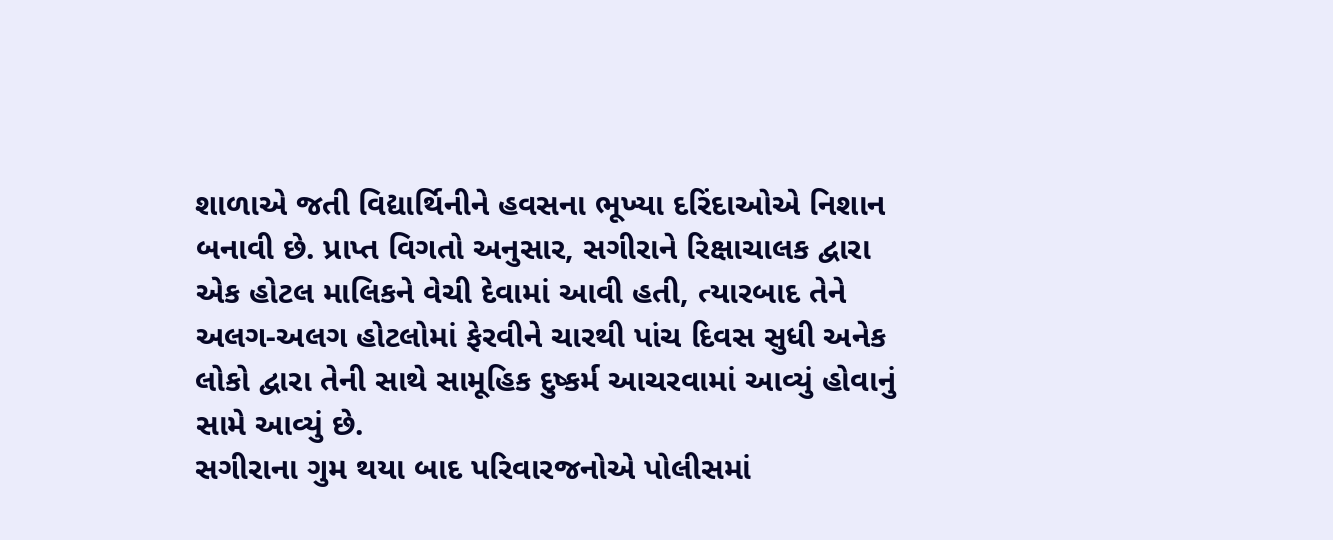શાળાએ જતી વિદ્યાર્થિનીને હવસના ભૂખ્યા દરિંદાઓએ નિશાન બનાવી છે. પ્રાપ્ત વિગતો અનુસાર, સગીરાને રિક્ષાચાલક દ્વારા એક હોટલ માલિકને વેચી દેવામાં આવી હતી, ત્યારબાદ તેને અલગ-અલગ હોટલોમાં ફેરવીને ચારથી પાંચ દિવસ સુધી અનેક લોકો દ્વારા તેની સાથે સામૂહિક દુષ્કર્મ આચરવામાં આવ્યું હોવાનું સામે આવ્યું છે.
સગીરાના ગુમ થયા બાદ પરિવારજનોએ પોલીસમાં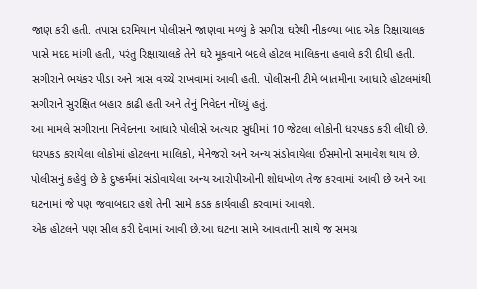જાણ કરી હતી. તપાસ દરમિયાન પોલીસને જાણવા મળ્યું કે સગીરા ઘરેથી નીકળ્યા બાદ એક રિક્ષાચાલક પાસે મદદ માંગી હતી, પરંતુ રિક્ષાચાલકે તેને ઘરે મૂકવાને બદલે હોટલ માલિકના હવાલે કરી દીધી હતી. સગીરાને ભયંકર પીડા અને ત્રાસ વચ્ચે રાખવામાં આવી હતી. પોલીસની ટીમે બાતમીના આધારે હોટલમાંથી સગીરાને સુરક્ષિત બહાર કાઢી હતી અને તેનું નિવેદન નોંધ્યું હતું.
આ મામલે સગીરાના નિવેદનના આધારે પોલીસે અત્યાર સુધીમાં 10 જેટલા લોકોની ધરપકડ કરી લીધી છે. ધરપકડ કરાયેલા લોકોમાં હોટલના માલિકો, મેનેજરો અને અન્ય સંડોવાયેલા ઈસમોનો સમાવેશ થાય છે. પોલીસનું કહેવું છે કે દુષ્કર્મમાં સંડોવાયેલા અન્ય આરોપીઓની શોધખોળ તેજ કરવામાં આવી છે અને આ ઘટનામાં જે પણ જવાબદાર હશે તેની સામે કડક કાર્યવાહી કરવામાં આવશે.
એક હોટલને પણ સીલ કરી દેવામાં આવી છે.આ ઘટના સામે આવતાની સાથે જ સમગ્ર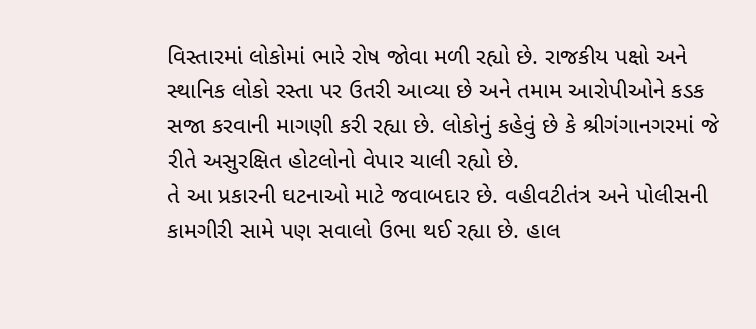વિસ્તારમાં લોકોમાં ભારે રોષ જોવા મળી રહ્યો છે. રાજકીય પક્ષો અને સ્થાનિક લોકો રસ્તા પર ઉતરી આવ્યા છે અને તમામ આરોપીઓને કડક સજા કરવાની માગણી કરી રહ્યા છે. લોકોનું કહેવું છે કે શ્રીગંગાનગરમાં જે રીતે અસુરક્ષિત હોટલોનો વેપાર ચાલી રહ્યો છે.
તે આ પ્રકારની ઘટનાઓ માટે જવાબદાર છે. વહીવટીતંત્ર અને પોલીસની કામગીરી સામે પણ સવાલો ઉભા થઈ રહ્યા છે. હાલ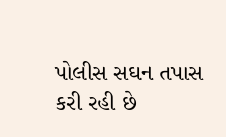પોલીસ સઘન તપાસ કરી રહી છે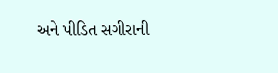અને પીડિત સગીરાની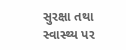સુરક્ષા તથા સ્વાસ્થ્ય પર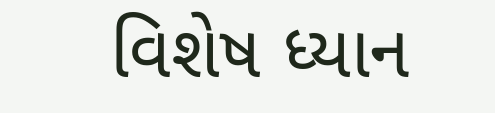વિશેષ ધ્યાન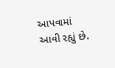આપવામાં આવી રહ્યું છે.